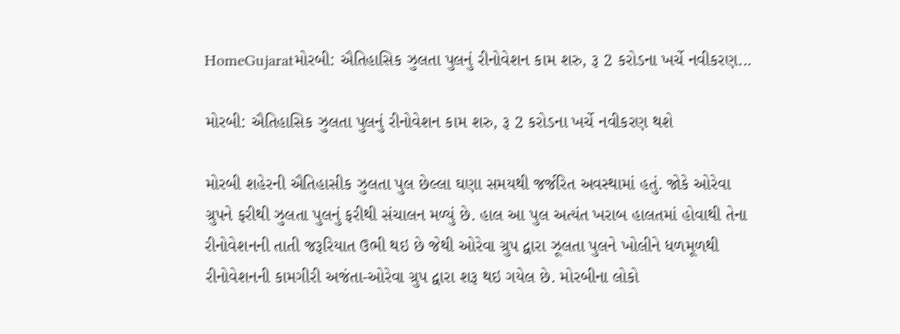HomeGujaratમોરબી: ઐતિહાસિક ઝુલતા પુલનું રીનોવેશન કામ શરુ, રૂ 2 કરોડના ખર્ચે નવીકરણ...

મોરબી: ઐતિહાસિક ઝુલતા પુલનું રીનોવેશન કામ શરુ, રૂ 2 કરોડના ખર્ચે નવીકરણ થશે

મોરબી શહેરની ઐતિહાસીક ઝુલતા પુલ છેલ્લા ઘણા સમયથી જર્જરિત અવસ્થામાં હતું. જોકે ઓરેવા ગ્રુપને ફરીથી ઝુલતા પુલનું ફરીથી સંચાલન મળ્યું છે. હાલ આ પુલ અત્યંત ખરાબ હાલતમાં હોવાથી તેના રીનોવેશનની તાતી જરૂરિયાત ઉભી થઇ છે જેથી ઓરેવા ગ્રુપ દ્વારા ઝૂલતા પુલને ખોલીને ધળમૂળથી રીનોવેશનની કામગીરી અજંતા-ઓરેવા ગ્રુપ દ્વારા શરૂ થઇ ગયેલ છે. મોરબીના લોકો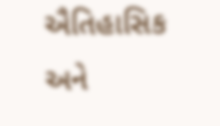ઐતિહાસિક અને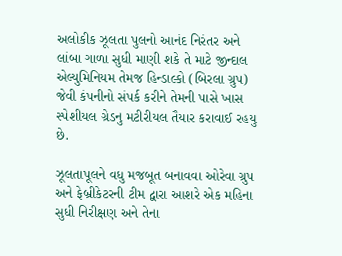અલોકીક ઝૂલતા પુલનો આનંદ નિરંતર અને લાંબા ગાળા સુધી માણી શકે તે માટે જીન્દાલ એલ્યુમિનિયમ તેમજ હિન્ડાલ્કો (બિરલા ગ્રુપ) જેવી કંપનીનો સંપર્ક કરીને તેમની પાસે ખાસ સ્પેશીયલ ગ્રેડનુ મટીરીયલ તૈયાર કરાવાઈ રહયુ છે.

ઝૂલતાપૂલને વધુ મજબૂત બનાવવા ઓરેવા ગ્રુપ અને ફેબ્રીકેટરની ટીમ દ્વારા આશરે એક મહિના સુધી નિરીક્ષણ અને તેના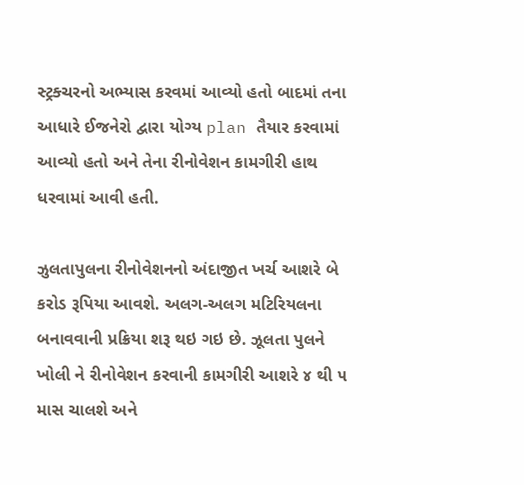સ્ટ્રક્ચરનો અભ્યાસ કરવમાં આવ્યો હતો બાદમાં તના આધારે ઈજનેરો દ્વારા યોગ્ય plan તૈયાર કરવામાં આવ્યો હતો અને તેના રીનોવેશન કામગીરી હાથ ધરવામાં આવી હતી.

ઝુલતાપુલના રીનોવેશનનો અંદાજીત ખર્ચ આશરે બે કરોડ રૂપિયા આવશે. અલગ-અલગ મટિરિયલના બનાવવાની પ્રક્રિયા શરૂ થઇ ગઇ છે. ઝૂલતા પુલને ખોલી ને રીનોવેશન કરવાની કામગીરી આશરે ૪ થી ૫ માસ ચાલશે અને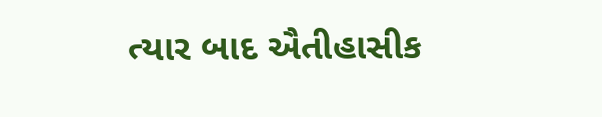ત્યાર બાદ ઐતીહાસીક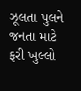ઝૂલતા પુલને જનતા માટે ફરી ખુલ્લો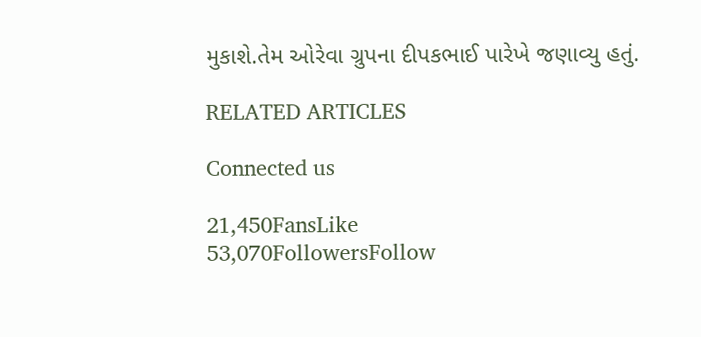મુકાશે.તેમ ઓરેવા ગ્રુપના દીપકભાઈ પારેખે જણાવ્યુ હતું.

RELATED ARTICLES

Connected us

21,450FansLike
53,070FollowersFollow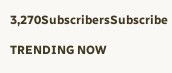3,270SubscribersSubscribe

TRENDING NOW